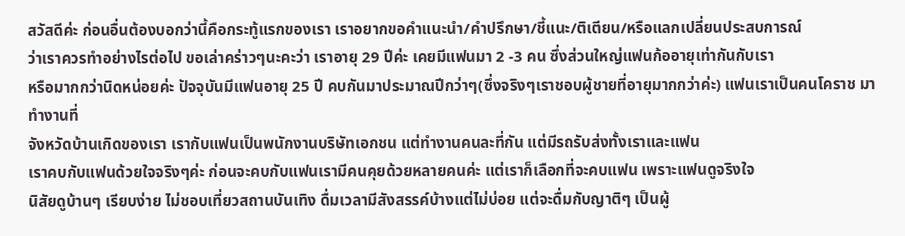สวัสดีค่ะ ก่อนอื่นต้องบอกว่านี้คือกระทู้แรกของเรา เราอยากขอคำแนะนำ/คำปรึกษา/ชี้แนะ/ติเตียน/หรือแลกเปลี่ยนประสบการณ์
ว่าเราควรทำอย่างไรต่อไป ขอเล่าคร่าวๆนะคะว่า เราอายุ 29 ปีค่ะ เคยมีแฟนมา 2 -3 คน ซึ่งส่วนใหญ่แฟนก้ออายุเท่ากันกับเรา
หรือมากกว่านิดหน่อยค่ะ ปัจจุบันมีแฟนอายุ 25 ปี คบกันมาประมาณปีกว่าๆ(ซึ่งจริงๆเราชอบผู้ชายที่อายุมากกว่าค่ะ) แฟนเราเป็นคนโคราช มาทำงานที่
จังหวัดบ้านเกิดของเรา เรากับแฟนเป็นพนักงานบริษัทเอกชน แต่ทำงานคนละที่กัน แต่มีรถรับส่งทั้งเราและแฟน
เราคบกับแฟนด้วยใจจริงๆค่ะ ก่อนจะคบกับแฟนเรามีคนคุยด้วยหลายคนค่ะ แต่เราก็เลือกที่จะคบแฟน เพราะแฟนดูจริงใจ
นิสัยดูบ้านๆ เรียบง่าย ไม่ชอบเที่ยวสถานบันเทิง ดื่มเวลามีสังสรรค์บ้างแต่ไม่บ่อย แต่จะดื่มกับญาติๆ เป็นผู้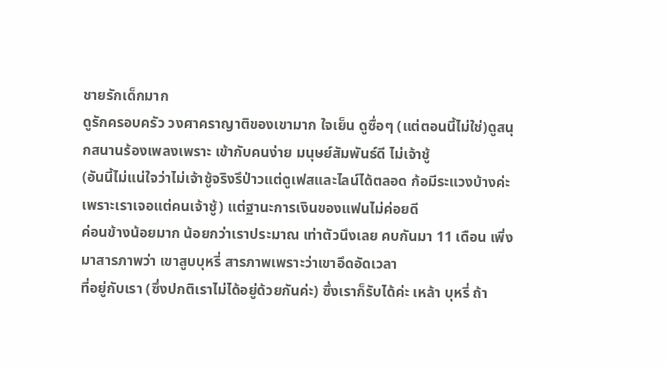ชายรักเด็กมาก
ดูรักครอบครัว วงศาคราญาติของเขามาก ใจเย็น ดูซื่อๆ (แต่ตอนนี้ไม่ใช่)ดูสนุกสนานร้องเพลงเพราะ เข้ากับคนง่าย มนุษย์สัมพันธ์ดี ไม่เจ้าชู้
(อันนี้ไม่แน่ใจว่าไม่เจ้าชู้จริงรึป่าวแต่ดูเฟสและไลน์ได้ตลอด ก้อมีระแวงบ้างค่ะ เพราะเราเจอแต่คนเจ้าชู้) แต่ฐานะการเงินของแฟนไม่ค่อยดี
ค่อนข้างน้อยมาก น้อยกว่าเราประมาณ เท่าตัวนึงเลย คบกันมา 11 เดือน เพิ่งมาสารภาพว่า เขาสูบบุหรี่ สารภาพเพราะว่าเขาอึดอัดเวลา
ที่อยู่กับเรา (ซึ่งปกติเราไม่ได้อยู่ด้วยกันค่ะ) ซึ่งเราก็รับได้ค่ะ เหล้า บุหรี่ ถ้า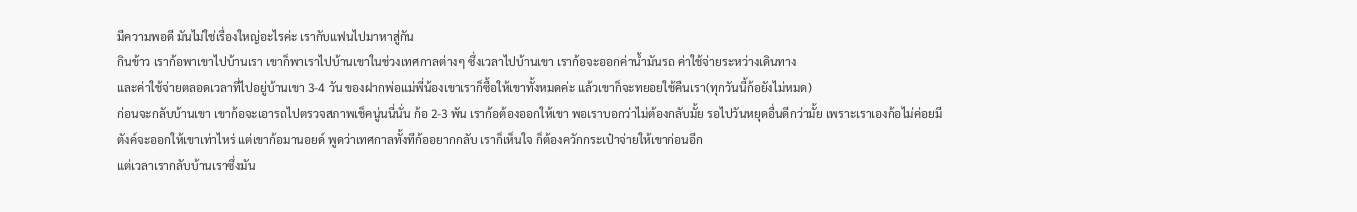มีความพอดี มันไม่ใช่เรื่องใหญ่อะไรค่ะ เรากับแฟนไปมาหาสู่กัน
กินข้าว เราก้อพาเขาไปบ้านเรา เขาก็พาเราไปบ้านเขาในช่วงเทศกาลต่างๆ ซึ่งเวลาไปบ้านเขา เราก้อจะออกค่าน้ำมันรถ ค่าใช้จ่ายระหว่างเดินทาง
และค่าใช้จ่ายตลอดเวลาที่ไปอยู่บ้านเขา 3-4 วัน ของฝากพ่อแม่พี่น้องเขาเราก็ซื้อให้เขาทั้งหมดค่ะ แล้วเขาก็จะทยอยใช้คืนเรา(ทุกวันนี้ก้อยังไม่หมด)
ก่อนจะกลับบ้านเขา เขาก้อจะเอารถไปตรวจสภาพเช็คนู่นนี่นั่น ก้อ 2-3 พัน เราก้อต้องออกให้เขา พอเราบอกว่าไม่ต้องกลับมั้ย รอไปวันหยุดอื่นดีกว่ามั้ย เพราะเราเองก้อไม่ค่อยมีตังค์จะออกให้เขาเท่าไหร่ แต่เขาก้อมานอยด์ พูดว่าเทศกาลทั้งทีก้ออยากกลับ เราก็เห็นใจ ก็ต้องควักกระเป๋าจ่ายให้เขาก่อนอีก
แต่เวลาเรากลับบ้านเราซึ่งมัน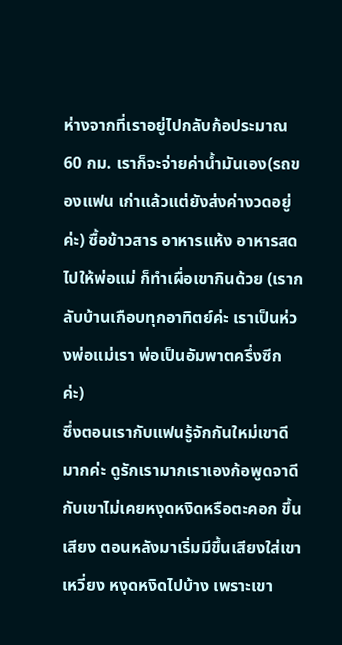ห่างจากที่เราอยู่ไปกลับก้อประมาณ 60 กม. เราก็จะจ่ายค่าน้ำมันเอง(รถของแฟน เก่าแล้วแต่ยังส่งค่างวดอยู่ค่ะ) ซื้อข้าวสาร อาหารแห้ง อาหารสด ไปให้พ่อแม่ ก็ทำเผื่อเขากินด้วย (เรากลับบ้านเกือบทุกอาทิตย์ค่ะ เราเป็นห่วงพ่อแม่เรา พ่อเป็นอัมพาตครึ่งซีกค่ะ)
ซึ่งตอนเรากับแฟนรู้จักกันใหม่เขาดีมากค่ะ ดูรักเรามากเราเองก้อพูดจาดีกับเขาไม่เคยหงุดหงิดหรือตะคอก ขึ้นเสียง ตอนหลังมาเริ่มมีขึ้นเสียงใส่เขา เหวี่ยง หงุดหงิดไปบ้าง เพราะเขา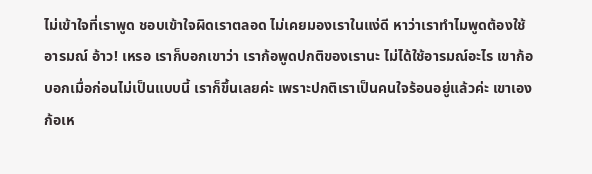ไม่เข้าใจที่เราพูด ชอบเข้าใจผิดเราตลอด ไม่เคยมองเราในแง่ดี หาว่าเราทำไมพูดต้องใช้อารมณ์ อ้าว! เหรอ เราก็บอกเขาว่า เราก้อพูดปกติของเรานะ ไม่ได้ใช้อารมณ์อะไร เขาก้อบอกเมื่อก่อนไม่เป็นแบบนี้ เราก็ขึ้นเลยค่ะ เพราะปกติเราเป็นคนใจร้อนอยู่แล้วค่ะ เขาเองก้อเห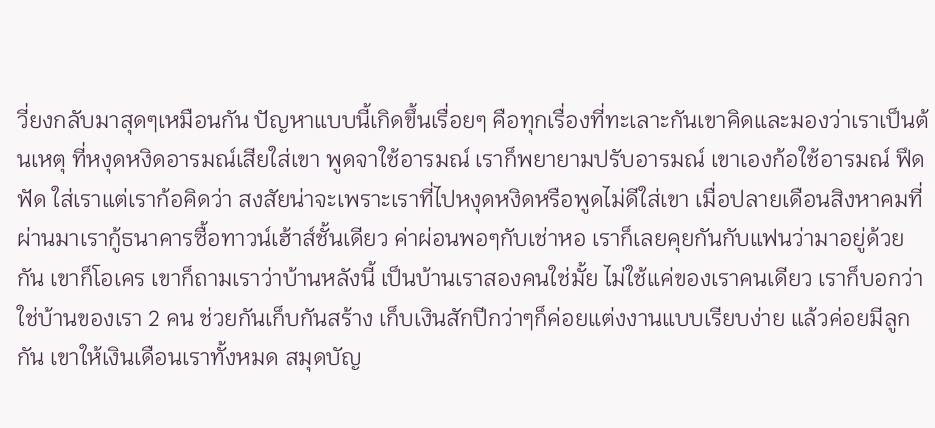วี่ยงกลับมาสุดๆเหมือนกัน ปัญหาแบบนี้เกิดขึ้นเรื่อยๆ คือทุกเรื่องที่ทะเลาะกันเขาคิดและมองว่าเราเป็นต้นเหตุ ที่หงุดหงิดอารมณ์เสียใส่เขา พูดจาใช้อารมณ์ เราก็พยายามปรับอารมณ์ เขาเองก้อใช้อารมณ์ ฟึดฟัด ใส่เราแต่เราก้อคิดว่า สงสัยน่าจะเพราะเราที่ไปหงุดหงิดหรือพูดไม่ดีใส่เขา เมื่อปลายเดือนสิงหาคมที่ผ่านมาเรากู้ธนาคารซื้อทาวน์เฮ้าส์ชั้นเดียว ค่าผ่อนพอๆกับเช่าหอ เราก็เลยคุยกันกับแฟนว่ามาอยู่ด้วยกัน เขาก็โอเคร เขาก็ถามเราว่าบ้านหลังนี้ เป็นบ้านเราสองคนใช่มั้ย ไม่ใช้แค่ของเราคนเดียว เราก็บอกว่าใช่บ้านของเรา 2 คน ช่วยกันเก็บกันสร้าง เก็บเงินสักปีกว่าๆก็ค่อยแต่งงานแบบเรียบง่าย แล้วค่อยมีลูกกัน เขาให้เงินเดือนเราทั้งหมด สมุดบัญ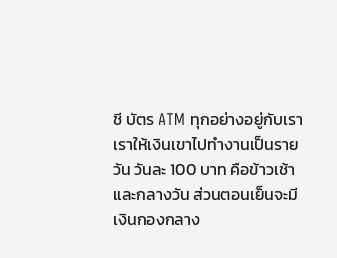ชี บัตร ATM ทุกอย่างอยู่กับเรา เราให้เงินเขาไปทำงานเป็นรายวัน วันละ 100 บาท คือข้าวเช้าและกลางวัน ส่วนตอนเย็นจะมีเงินกองกลาง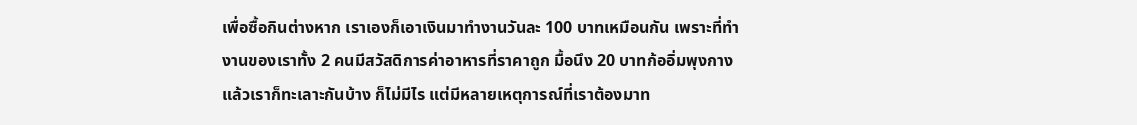เพื่อซื้อกินต่างหาก เราเองก็เอาเงินมาทำงานวันละ 100 บาทเหมือนกัน เพราะที่ทำงานของเราทั้ง 2 คนมีสวัสดิการค่าอาหารที่ราคาถูก มื้อนึง 20 บาทก้ออิ่มพุงกางแล้วเราก็ทะเลาะกันบ้าง ก็ไม่มีไร แต่มีหลายเหตุการณ์ที่เราต้องมาท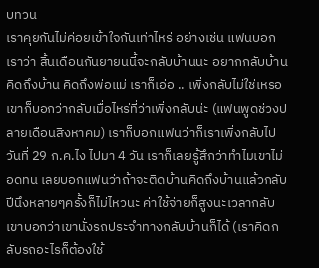บทวน
เราคุยกันไม่ค่อยเข้าใจกันเท่าไหร่ อย่างเช่น แฟนบอกเราว่า สิ้นเดือนกันยายนนี้จะกลับบ้านนะ อยากกลับบ้านคิดถึงบ้าน คิดถึงพ่อแม่ เราก็เอ่อ .. เพิ่งกลับไม่ใช่เหรอ เขาก็บอกว่ากลับเมื่อไหร่ที่ว่าเพิ่งกลับน่ะ (แฟนพูดช่วงปลายเดือนสิงหาคม) เราก็บอกแฟนว่าก็เราเพิ่งกลับไปวันที่ 29 ก.ค.ไง ไปมา 4 วัน เราก็เลยรู้สึกว่าทำไมเขาไม่อดทน เลยบอกแฟนว่าถ้าจะติดบ้านคิดถึงบ้านแล้วกลับปีนึงหลายๆครั้งก็ไม่ไหวนะ ค่าใช้จ่ายก็สูงนะเวลากลับ เขาบอกว่าเขานั่งรถประจำทางกลับบ้านก็ได้ (เราคิดกลับรถอะไรก็ต้องใช้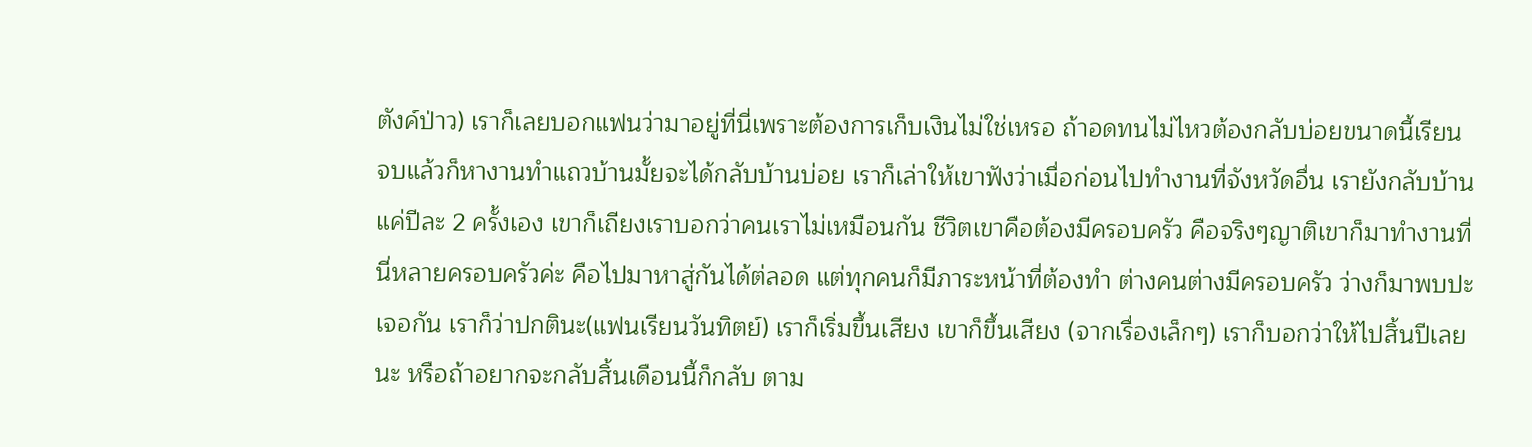ตังค์ป่าว) เราก็เลยบอกแฟนว่ามาอยู่ที่นี่เพราะต้องการเก็บเงินไม่ใช่เหรอ ถ้าอดทนไม่ไหวต้องกลับบ่อยขนาดนี้เรียนจบแล้วก็หางานทำแถวบ้านมั้ยจะได้กลับบ้านบ่อย เราก็เล่าให้เขาฟังว่าเมื่อก่อนไปทำงานที่จังหวัดอื่น เรายังกลับบ้านแค่ปีละ 2 ครั้งเอง เขาก็เถียงเราบอกว่าคนเราไม่เหมือนกัน ชีวิตเขาคือต้องมีครอบครัว คือจริงๆญาติเขาก็มาทำงานที่นี่หลายครอบครัวค่ะ คือไปมาหาสู่กันได้ต่ลอด แต่ทุกคนก็มีภาระหน้าที่ต้องทำ ต่างคนต่างมีครอบครัว ว่างก็มาพบปะเจอกัน เราก็ว่าปกตินะ(แฟนเรียนวันทิตย์) เราก็เริ่มขึ้นเสียง เขาก็ขึ้นเสียง (จากเรื่องเล็กๆ) เราก็บอกว่าให้ไปสิ้นปีเลยนะ หรือถ้าอยากจะกลับสิ้นเดือนนี้ก็กลับ ตาม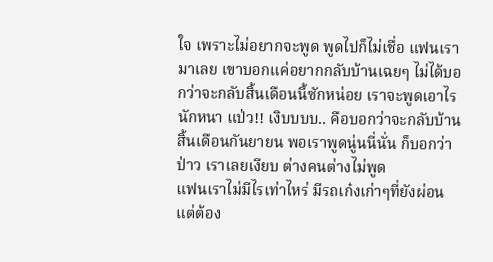ใจ เพราะไม่อยากจะพูด พูดไปก็ไม่เชื่อ แฟนเรามาเลย เขาบอกแค่อยากกลับบ้านเฉยๆ ไม่ได้บอกว่าจะกลับสิ้นเดือนนี้ซักหน่อย เราจะพูดเอาไรนักหนา แป่ว!! เงิบบบบ.. คือบอกว่าจะกลับบ้านสิ้นเดือนกันยายน พอเราพูดนู่นนี่นั่น ก็บอกว่าป่าว เราเลยเงียบ ต่างคนต่างไม่พูด
แฟนเราไม่มีไรเท่าไหร่ มีรถเก๋งเก่าๆที่ยังผ่อนแต่ต้อง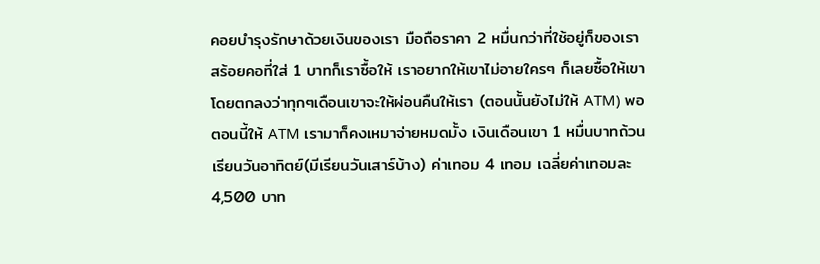คอยบำรุงรักษาด้วยเงินของเรา มือถือราคา 2 หมื่นกว่าที่ใช้อยู่ก็ของเรา สร้อยคอที่ใส่ 1 บาทก็เราซื้อให้ เราอยากให้เขาไม่อายใครๆ ก็เลยซื้อให้เขา โดยตกลงว่าทุกๆเดือนเขาจะให้ผ่อนคืนให้เรา (ตอนนั้นยังไม่ให้ ATM) พอตอนนี้ให้ ATM เรามาก็คงเหมาจ่ายหมดมั้ง เงินเดือนเขา 1 หมื่นบาทถ้วน เรียนวันอาทิตย์(มีเรียนวันเสาร์บ้าง) ค่าเทอม 4 เทอม เฉลี่ยค่าเทอมละ 4,500 บาท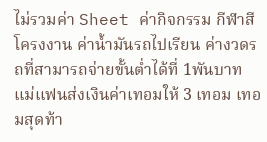ไม่รวมค่า Sheet ค่ากิจกรรม กีฬาสี โครงงาน ค่าน้ำมันรถไปเรียน ค่างวดรถที่สามารถจ่ายขั้นต่ำได้ที่ 1พันบาท แม่แฟนส่งเงินค่าเทอมให้ 3 เทอม เทอมสุดท้า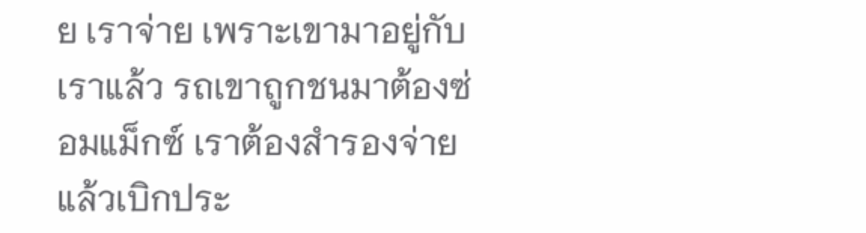ย เราจ่าย เพราะเขามาอยู่กับเราแล้ว รถเขาถูกชนมาต้องซ่อมแม็กซ์ เราต้องสำรองจ่าย แล้วเบิกประ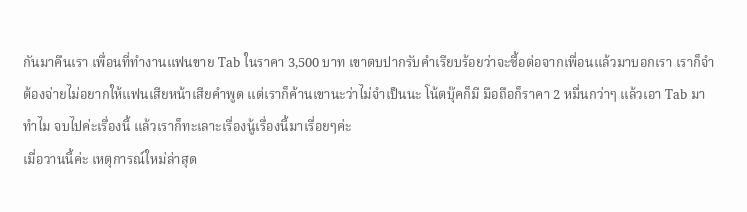กันมาคืนเรา เพื่อนที่ทำงานแฟนขาย Tab ในราคา 3,500 บาท เขาตบปากรับคำเรียบร้อยว่าจะซื้อต่อจากเพื่อนแล้วมาบอกเรา เราก็จำต้องจ่ายไม่อยากให้แฟนเสียหน้าเสียคำพูด แต่เราก็ค้านเขานะว่าไม่จำเป็นนะ โน้ตบุ๊คก็มี มือถือก็ราคา 2 หมื่นกว่าๆ แล้วเอา Tab มาทำไม จบไปค่ะเรื่องนี้ แล้วเราก็ทะเลาะเรื่องนู้เรื่องนี้มาเรื่อยๆค่ะ
เมื่อวานนี้ค่ะ เหตุการณ์ใหม่ล่าสุด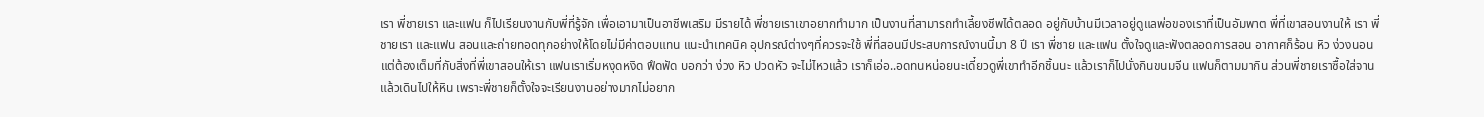เรา พี่ชายเรา และแฟน ก็ไปเรียนงานกับพี่ที่รู้จัก เพื่อเอามาเป็นอาชีพเสริม มีรายได้ พี่ชายเราเขาอยากทำมาก เป็นงานที่สามารถทำเลี้ยงชีพได้ตลอด อยู่กับบ้านมีเวลาอยู่ดูแลพ่อของเราที่เป็นอัมพาต พี่ที่เขาสอนงานให้ เรา พี่ชายเรา และแฟน สอนและถ่ายทอดทุกอย่างให้โดยไม่มีค่าตอบแทน แนะนำเทคนิค อุปกรณ์ต่างๆที่ควรจะใช้ พี่ที่สอนมีประสบการณ์งานนี้มา 8 ปี เรา พี่ชาย และแฟน ตั้งใจดูและฟังตลอดการสอน อากาศก็ร้อน หิว ง่วงนอน แต่ต้องเต็มที่กับสิ่งที่พี่เขาสอนให้เรา แฟนเราเริ่มหงุดหงิด ฟึดฟัด บอกว่า ง่วง หิว ปวดหัว จะไม่ไหวแล้ว เราก็เอ่อ..อดทนหน่อยนะเดี๋ยวดูพี่เขาทำอีกชิ้นนะ แล้วเราก็ไปนั่งกินขนมจีน แฟนก็ตามมากิน ส่วนพี่ชายเราซื้อใส่จานแล้วเดินไปให้หิน เพราะพี่ชายก็ตั้งใจจะเรียนงานอย่างมากไม่อยาก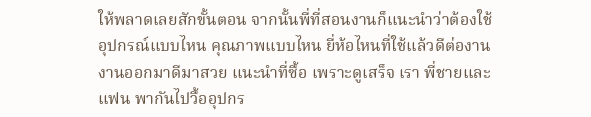ให้พลาดเลยสักขั้นตอน จากนั้นพี่ที่สอนงานก็แนะนำว่าต้องใช้อุปกรณ์แบบไหน คุณภาพแบบไหน ยี่ห้อไหนที่ใช้แล้วดีต่องาน งานออกมาดีมาสวย แนะนำที่ซื้อ เพราะดูเสร็จ เรา พี่ชายและแฟน พากันไปวื้ออุปกร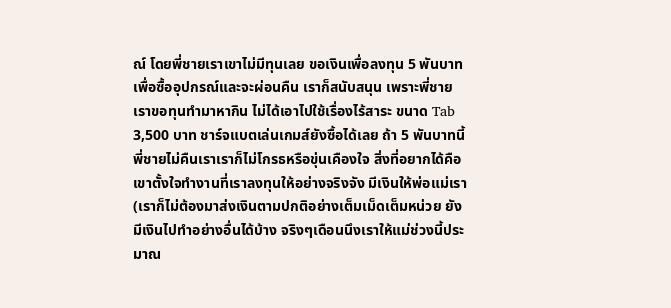ณ์ โดยพี่ชายเราเขาไม่มีทุนเลย ขอเงินเพื่อลงทุน 5 พันบาทเพื่อซื้ออุปกรณ์และจะผ่อนคืน เราก็สนับสนุน เพราะพี่ชายเราขอทุนทำมาหากิน ไม่ได้เอาไปใช้เรื่องไร้สาระ ขนาด Tab 3,500 บาท ชาร์จแบตเล่นเกมส์ยังซื้อได้เลย ถ้า 5 พันบาทนี้พี่ชายไม่คืนเราเราก็ไม่โกรธหรือขุ่นเคืองใจ สิ่งที่อยากได้คือ เขาตั้งใจทำงานที่เราลงทุนให้อย่างจริงจัง มีเงินให้พ่อแม่เรา (เราก็ไม่ต้องมาส่งเงินตามปกติอย่างเต็มเม็ดเต็มหน่วย ยังมีเงินไปทำอย่างอื่นได้บ้าง จริงๆเดือนนึงเราให้แม่ช่วงนี้ประมาณ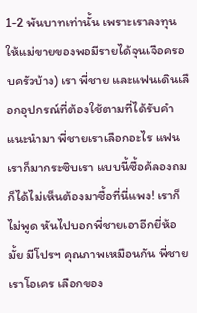1-2 พันบาทเท่านั้น เพราะเราลงทุนให้แม่ขายของพอมีรายได้จุนเจือครอบครัวบ้าง) เรา พี่ชาย และแฟนเดินเลือกอุปกรณ์ที่ต้องใช้ตามที่ได้รับคำแนะนำมา พี่ชายเราเลือกอะไร แฟนเราก็มากระซิบเรา แบบนี้ซื้อค้ลองถมก็ได้ไม่เห็นต้องมาซื้อที่นี่แพง! เราก็ไม่พูด หันไปบอกพี่ชายเอาอีกยี่ห้อมั้ย มีโปรฯ คุณภาพเหมือนกัน พี่ชายเราโอเคร เลือกของ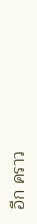อีก คราว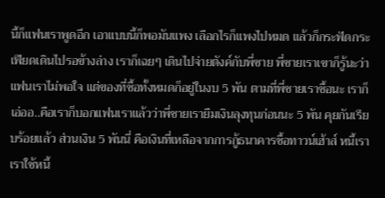นี้ก็แฟนเราพูดอีก เอาแบบนี้ก็พอมันแพง เลือกไรก็แพงไปหมด แล้วก็กระฟัดกระเฟียดเดินไปรอข้างล่าง เราก็เฉยๆ เดินไปจ่ายตังค์กับพี่ชาย พี่ชายเราเขาก็รู้นะว่าแฟนเราไม่พอใจ แต่ของที่ซื้อทั้งหมดก็อยู่ในงบ 5 พัน ตามที่พี่ชายเราซื้อนะ เราก็เอ่ออ..คือเราก็บอกแฟนเราแล้วว่าพี่ชายเรายืมเงินลุงทุนก่อนนะ 5 พัน คุยกันเรียบร้อยแล้ว ส่วนเงิน 5 พันนี่ คือเงินที่เหลือจากการกู้ธนาคารซื้อทาวน์เฮ้าส์ หนี้เรา เราใช้หนี้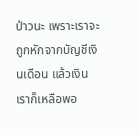ป่าวนะ เพราะเราจะถูกหักจากบัญชีเงินเดือน แล้วเงินเราก็เหลือพอ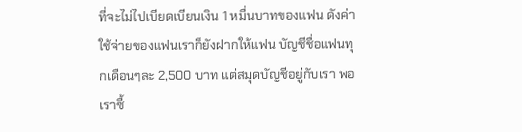ที่จะไม่ไปเบียดเบียนเงิน 1 หมื่นบาทของแฟน ดังค่าใช้จ่ายของแฟนเราก็ยังฝากให้แฟน บัญชีชื่อแฟนทุกเดือนๆละ 2,500 บาท แต่สมุดบัญชีอยู่กับเรา พอเราซื้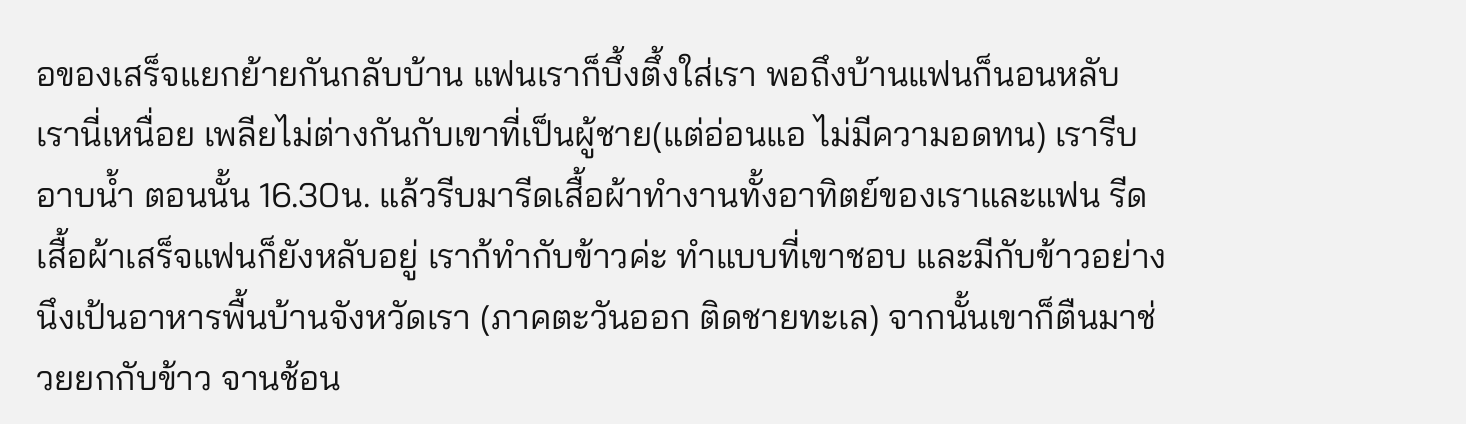อของเสร็จแยกย้ายกันกลับบ้าน แฟนเราก็บึ้งตึ้งใส่เรา พอถึงบ้านแฟนก็นอนหลับ เรานี่เหนื่อย เพลียไม่ต่างกันกับเขาที่เป็นผู้ชาย(แต่อ่อนแอ ไม่มีความอดทน) เรารีบอาบน้ำ ตอนนั้น 16.30น. แล้วรีบมารีดเสื้อผ้าทำงานทั้งอาทิตย์ของเราและแฟน รีดเสื้อผ้าเสร็จแฟนก็ยังหลับอยู่ เราก้ทำกับข้าวค่ะ ทำแบบที่เขาชอบ และมีกับข้าวอย่างนึงเป้นอาหารพื้นบ้านจังหวัดเรา (ภาคตะวันออก ติดชายทะเล) จากนั้นเขาก็ตืนมาช่วยยกกับข้าว จานช้อน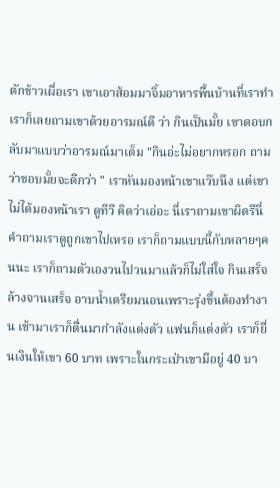ตักข้าวเผื่อเรา เขาเอาส้อมมาจิ้มอาหารพื้นบ้านที่เราทำ เราก็เลยถามเขาด้วยอารมณ์ดี ว่า กินเป็นมั้ย เขาตอบกลับมาแบบว่าอารมณ์มาเต็ม "กินอ่ะไม่อยากหรอก ถามว่าชอบมั้ยจะดีกว่า " เราหันมองหน้าเขาแว๊บนึง แต่เขาไม่ได้มองหน้าเรา ดูทีวี คิดว่าเอ่อะ นี่เราถามเขาผิดรึนี่ คำถามเราดูถูกเขาไปเหรอ เราก็ถามแบบนี้กับหลายๆคนนะ เราก็ถามตัวเองวนไปวนมาแล้วก็ไม่ใส่ใจ กินเสร็จล้างจานเสร็จ อาบน้ำเตรียมนอนเพราะรุ่งขึ้นต้องทำงาน เช้ามาเราก็ตื่นมากำลังแต่งตัว แฟนก็แต่งตัว เราก็ยื่นเงินให้เขา 60 บาท เพราะในกระเป่าเขามีอยู่ 40 บา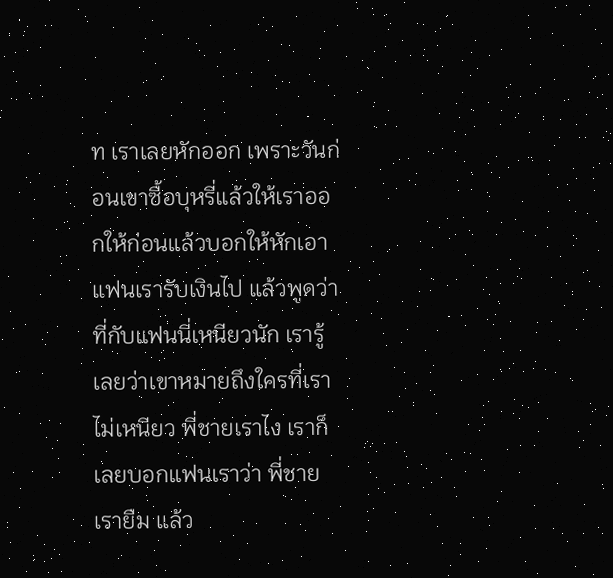ท เราเลยหักออก เพราะวันก่อนเขาซื้อบุหรี่แล้วให้เราออกให้ก่อนแล้วบอกให้หักเอา แฟนเรารับเงินไป แล้วพูดว่า ที่กับแฟนนี่เหนียวนัก เรารู้เลยว่าเขาหมายถึงใครที่เราไม่เหนียว พี่ชายเราไง เราก็เลยบอกแฟนเราว่า พี่ชายเรายืม แล้ว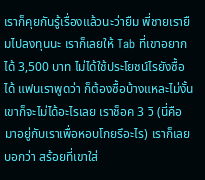เราก็คุยกันรู้เรื่องแล้วนะว่ายืม พี่ชายเรายืมไปลงทุนนะ เราก็เลยให้ Tab ที่เขาอยากได้ 3,500 บาท ไม่ได้ใช้ประโยชน์ไรยังซื้อได้ แฟนเราพูดว่า ก็ต้องซื้อบ้างแหละไม่งั้นเขาก็จะไม่ได้อะไรเลย เราช็อค 3 วิ (นี่คือมาอยู่กับเราเพื่อหอบโกยรึอะไร) เราก็เลยบอกว่า สร้อยที่เขาใส่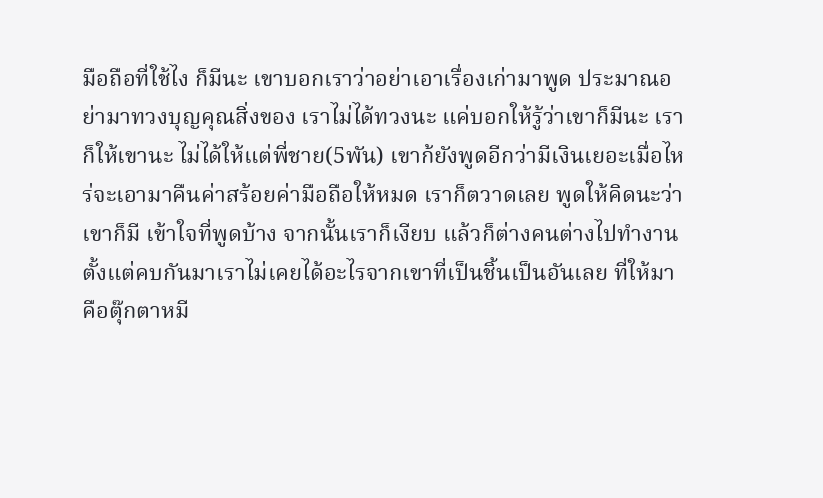มือถือที่ใช้ไง ก็มีนะ เขาบอกเราว่าอย่าเอาเรื่องเก่ามาพูด ประมาณอย่ามาทวงบุญคุณสิ่งของ เราไม่ได้ทวงนะ แค่บอกให้รู้ว่าเขาก็มีนะ เราก็ให้เขานะ ไม่ได้ให้แต่พี่ชาย(5พัน) เขาก้ยังพูดอีกว่ามีเงินเยอะเมื่อไหร่จะเอามาคืนค่าสร้อยค่ามือถือให้หมด เราก็ตวาดเลย พูดให้คิดนะว่าเขาก็มี เข้าใจที่พูดบ้าง จากนั้นเราก็เงียบ แล้วก็ต่างคนต่างไปทำงาน ตั้งแต่คบกันมาเราไม่เคยได้อะไรจากเขาที่เป็นชิ้นเป็นอันเลย ที่ให้มาคือตุ๊กตาหมี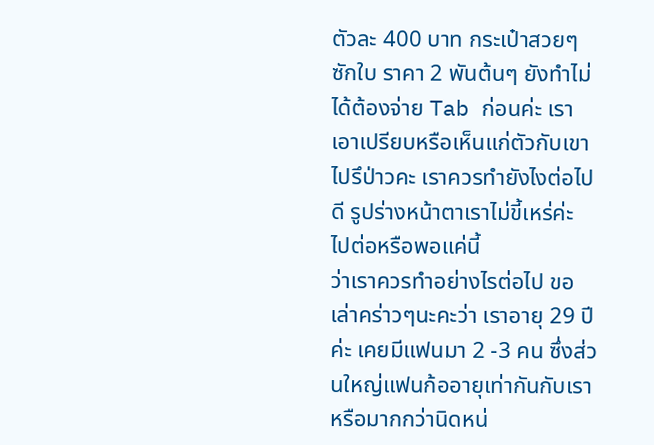ตัวละ 400 บาท กระเป๋าสวยๆซักใบ ราคา 2 พันต้นๆ ยังทำไม่ได้ต้องจ่าย Tab ก่อนค่ะ เราเอาเปรียบหรือเห็นแก่ตัวกับเขาไปรึป่าวคะ เราควรทำยังไงต่อไปดี รูปร่างหน้าตาเราไม่ขี้เหร่ค่ะ
ไปต่อหรือพอแค่นี้
ว่าเราควรทำอย่างไรต่อไป ขอเล่าคร่าวๆนะคะว่า เราอายุ 29 ปีค่ะ เคยมีแฟนมา 2 -3 คน ซึ่งส่วนใหญ่แฟนก้ออายุเท่ากันกับเรา
หรือมากกว่านิดหน่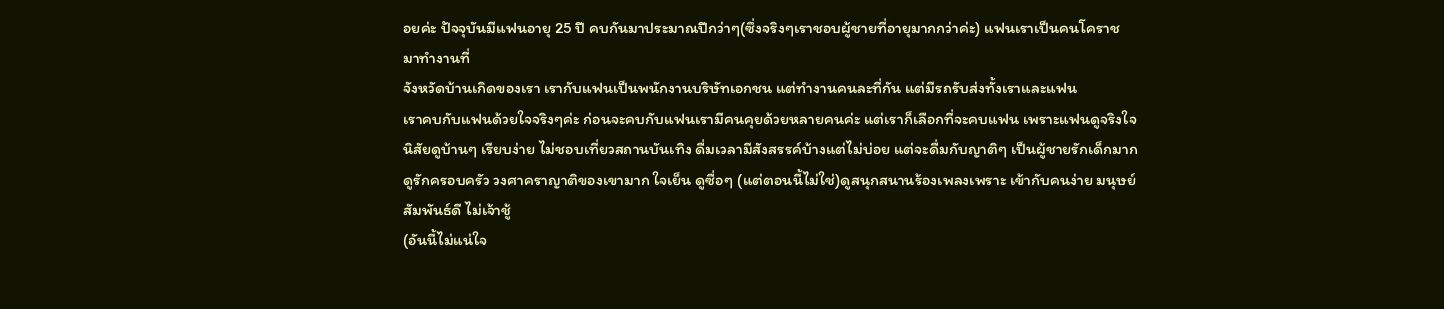อยค่ะ ปัจจุบันมีแฟนอายุ 25 ปี คบกันมาประมาณปีกว่าๆ(ซึ่งจริงๆเราชอบผู้ชายที่อายุมากกว่าค่ะ) แฟนเราเป็นคนโคราช มาทำงานที่
จังหวัดบ้านเกิดของเรา เรากับแฟนเป็นพนักงานบริษัทเอกชน แต่ทำงานคนละที่กัน แต่มีรถรับส่งทั้งเราและแฟน
เราคบกับแฟนด้วยใจจริงๆค่ะ ก่อนจะคบกับแฟนเรามีคนคุยด้วยหลายคนค่ะ แต่เราก็เลือกที่จะคบแฟน เพราะแฟนดูจริงใจ
นิสัยดูบ้านๆ เรียบง่าย ไม่ชอบเที่ยวสถานบันเทิง ดื่มเวลามีสังสรรค์บ้างแต่ไม่บ่อย แต่จะดื่มกับญาติๆ เป็นผู้ชายรักเด็กมาก
ดูรักครอบครัว วงศาคราญาติของเขามาก ใจเย็น ดูซื่อๆ (แต่ตอนนี้ไม่ใช่)ดูสนุกสนานร้องเพลงเพราะ เข้ากับคนง่าย มนุษย์สัมพันธ์ดี ไม่เจ้าชู้
(อันนี้ไม่แน่ใจ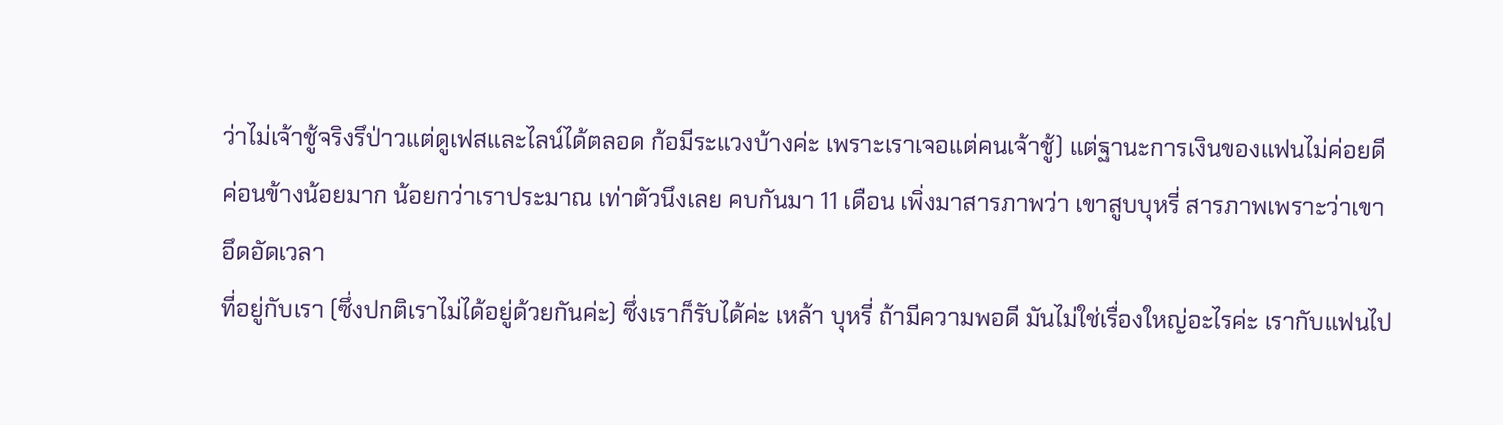ว่าไม่เจ้าชู้จริงรึป่าวแต่ดูเฟสและไลน์ได้ตลอด ก้อมีระแวงบ้างค่ะ เพราะเราเจอแต่คนเจ้าชู้) แต่ฐานะการเงินของแฟนไม่ค่อยดี
ค่อนข้างน้อยมาก น้อยกว่าเราประมาณ เท่าตัวนึงเลย คบกันมา 11 เดือน เพิ่งมาสารภาพว่า เขาสูบบุหรี่ สารภาพเพราะว่าเขาอึดอัดเวลา
ที่อยู่กับเรา (ซึ่งปกติเราไม่ได้อยู่ด้วยกันค่ะ) ซึ่งเราก็รับได้ค่ะ เหล้า บุหรี่ ถ้ามีความพอดี มันไม่ใช่เรื่องใหญ่อะไรค่ะ เรากับแฟนไป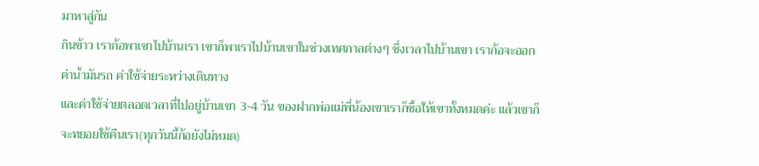มาหาสู่กัน
กินข้าว เราก้อพาเขาไปบ้านเรา เขาก็พาเราไปบ้านเขาในช่วงเทศกาลต่างๆ ซึ่งเวลาไปบ้านเขา เราก้อจะออกค่าน้ำมันรถ ค่าใช้จ่ายระหว่างเดินทาง
และค่าใช้จ่ายตลอดเวลาที่ไปอยู่บ้านเขา 3-4 วัน ของฝากพ่อแม่พี่น้องเขาเราก็ซื้อให้เขาทั้งหมดค่ะ แล้วเขาก็จะทยอยใช้คืนเรา(ทุกวันนี้ก้อยังไม่หมด)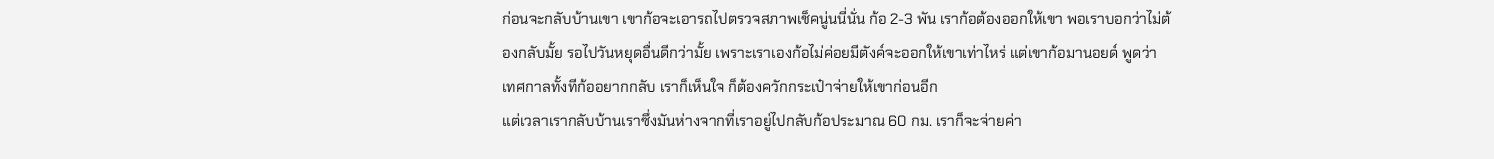ก่อนจะกลับบ้านเขา เขาก้อจะเอารถไปตรวจสภาพเช็คนู่นนี่นั่น ก้อ 2-3 พัน เราก้อต้องออกให้เขา พอเราบอกว่าไม่ต้องกลับมั้ย รอไปวันหยุดอื่นดีกว่ามั้ย เพราะเราเองก้อไม่ค่อยมีตังค์จะออกให้เขาเท่าไหร่ แต่เขาก้อมานอยด์ พูดว่าเทศกาลทั้งทีก้ออยากกลับ เราก็เห็นใจ ก็ต้องควักกระเป๋าจ่ายให้เขาก่อนอีก
แต่เวลาเรากลับบ้านเราซึ่งมันห่างจากที่เราอยู่ไปกลับก้อประมาณ 60 กม. เราก็จะจ่ายค่า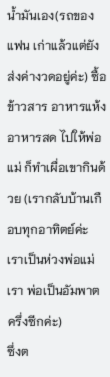น้ำมันเอง(รถของแฟน เก่าแล้วแต่ยังส่งค่างวดอยู่ค่ะ) ซื้อข้าวสาร อาหารแห้ง อาหารสด ไปให้พ่อแม่ ก็ทำเผื่อเขากินด้วย (เรากลับบ้านเกือบทุกอาทิตย์ค่ะ เราเป็นห่วงพ่อแม่เรา พ่อเป็นอัมพาตครึ่งซีกค่ะ)
ซึ่งต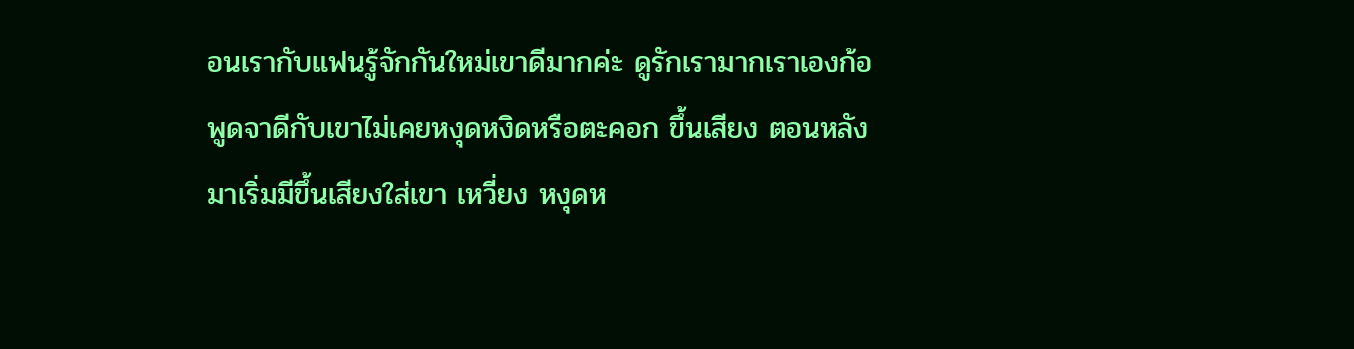อนเรากับแฟนรู้จักกันใหม่เขาดีมากค่ะ ดูรักเรามากเราเองก้อพูดจาดีกับเขาไม่เคยหงุดหงิดหรือตะคอก ขึ้นเสียง ตอนหลังมาเริ่มมีขึ้นเสียงใส่เขา เหวี่ยง หงุดห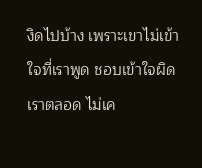งิดไปบ้าง เพราะเขาไม่เข้าใจที่เราพูด ชอบเข้าใจผิดเราตลอด ไม่เค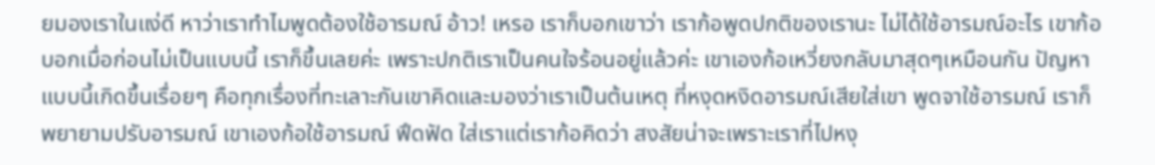ยมองเราในแง่ดี หาว่าเราทำไมพูดต้องใช้อารมณ์ อ้าว! เหรอ เราก็บอกเขาว่า เราก้อพูดปกติของเรานะ ไม่ได้ใช้อารมณ์อะไร เขาก้อบอกเมื่อก่อนไม่เป็นแบบนี้ เราก็ขึ้นเลยค่ะ เพราะปกติเราเป็นคนใจร้อนอยู่แล้วค่ะ เขาเองก้อเหวี่ยงกลับมาสุดๆเหมือนกัน ปัญหาแบบนี้เกิดขึ้นเรื่อยๆ คือทุกเรื่องที่ทะเลาะกันเขาคิดและมองว่าเราเป็นต้นเหตุ ที่หงุดหงิดอารมณ์เสียใส่เขา พูดจาใช้อารมณ์ เราก็พยายามปรับอารมณ์ เขาเองก้อใช้อารมณ์ ฟึดฟัด ใส่เราแต่เราก้อคิดว่า สงสัยน่าจะเพราะเราที่ไปหงุ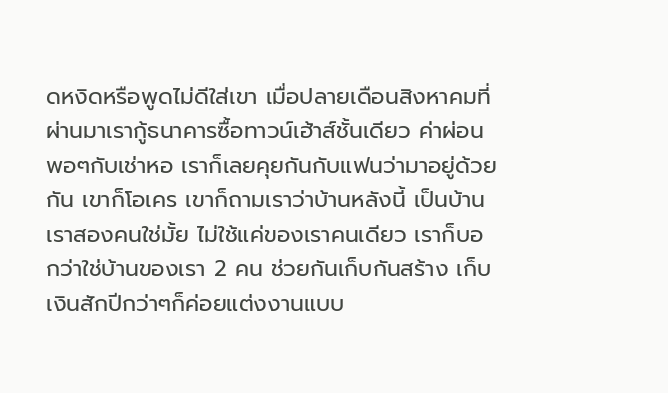ดหงิดหรือพูดไม่ดีใส่เขา เมื่อปลายเดือนสิงหาคมที่ผ่านมาเรากู้ธนาคารซื้อทาวน์เฮ้าส์ชั้นเดียว ค่าผ่อนพอๆกับเช่าหอ เราก็เลยคุยกันกับแฟนว่ามาอยู่ด้วยกัน เขาก็โอเคร เขาก็ถามเราว่าบ้านหลังนี้ เป็นบ้านเราสองคนใช่มั้ย ไม่ใช้แค่ของเราคนเดียว เราก็บอกว่าใช่บ้านของเรา 2 คน ช่วยกันเก็บกันสร้าง เก็บเงินสักปีกว่าๆก็ค่อยแต่งงานแบบ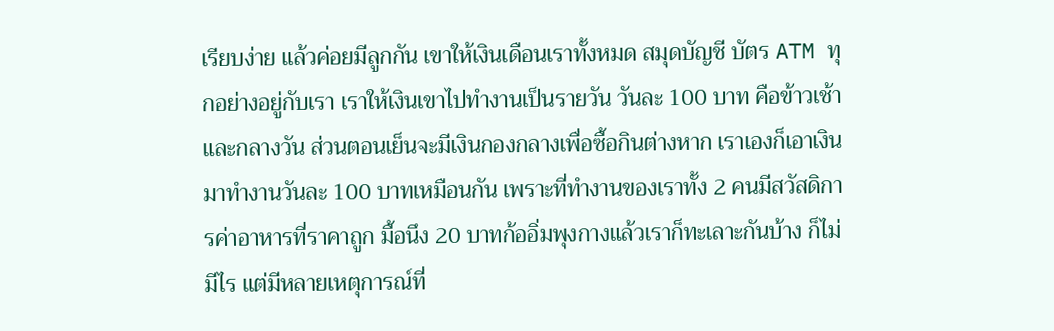เรียบง่าย แล้วค่อยมีลูกกัน เขาให้เงินเดือนเราทั้งหมด สมุดบัญชี บัตร ATM ทุกอย่างอยู่กับเรา เราให้เงินเขาไปทำงานเป็นรายวัน วันละ 100 บาท คือข้าวเช้าและกลางวัน ส่วนตอนเย็นจะมีเงินกองกลางเพื่อซื้อกินต่างหาก เราเองก็เอาเงินมาทำงานวันละ 100 บาทเหมือนกัน เพราะที่ทำงานของเราทั้ง 2 คนมีสวัสดิการค่าอาหารที่ราคาถูก มื้อนึง 20 บาทก้ออิ่มพุงกางแล้วเราก็ทะเลาะกันบ้าง ก็ไม่มีไร แต่มีหลายเหตุการณ์ที่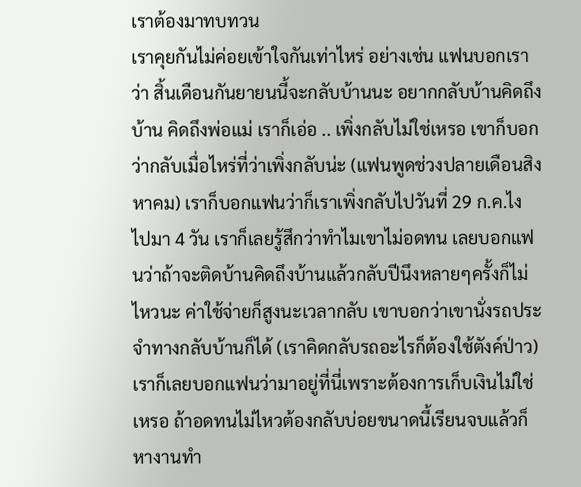เราต้องมาทบทวน
เราคุยกันไม่ค่อยเข้าใจกันเท่าไหร่ อย่างเช่น แฟนบอกเราว่า สิ้นเดือนกันยายนนี้จะกลับบ้านนะ อยากกลับบ้านคิดถึงบ้าน คิดถึงพ่อแม่ เราก็เอ่อ .. เพิ่งกลับไม่ใช่เหรอ เขาก็บอกว่ากลับเมื่อไหร่ที่ว่าเพิ่งกลับน่ะ (แฟนพูดช่วงปลายเดือนสิงหาคม) เราก็บอกแฟนว่าก็เราเพิ่งกลับไปวันที่ 29 ก.ค.ไง ไปมา 4 วัน เราก็เลยรู้สึกว่าทำไมเขาไม่อดทน เลยบอกแฟนว่าถ้าจะติดบ้านคิดถึงบ้านแล้วกลับปีนึงหลายๆครั้งก็ไม่ไหวนะ ค่าใช้จ่ายก็สูงนะเวลากลับ เขาบอกว่าเขานั่งรถประจำทางกลับบ้านก็ได้ (เราคิดกลับรถอะไรก็ต้องใช้ตังค์ป่าว) เราก็เลยบอกแฟนว่ามาอยู่ที่นี่เพราะต้องการเก็บเงินไม่ใช่เหรอ ถ้าอดทนไม่ไหวต้องกลับบ่อยขนาดนี้เรียนจบแล้วก็หางานทำ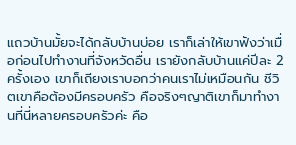แถวบ้านมั้ยจะได้กลับบ้านบ่อย เราก็เล่าให้เขาฟังว่าเมื่อก่อนไปทำงานที่จังหวัดอื่น เรายังกลับบ้านแค่ปีละ 2 ครั้งเอง เขาก็เถียงเราบอกว่าคนเราไม่เหมือนกัน ชีวิตเขาคือต้องมีครอบครัว คือจริงๆญาติเขาก็มาทำงานที่นี่หลายครอบครัวค่ะ คือ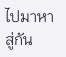ไปมาหาสู่กัน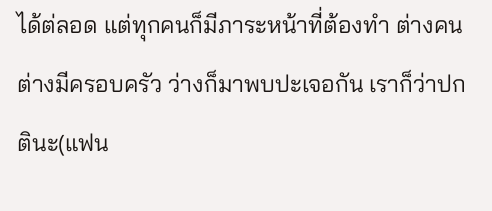ได้ต่ลอด แต่ทุกคนก็มีภาระหน้าที่ต้องทำ ต่างคนต่างมีครอบครัว ว่างก็มาพบปะเจอกัน เราก็ว่าปกตินะ(แฟน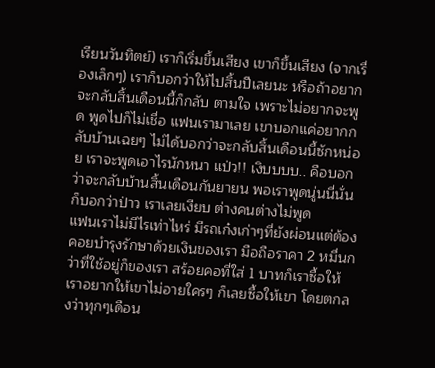เรียนวันทิตย์) เราก็เริ่มขึ้นเสียง เขาก็ขึ้นเสียง (จากเรื่องเล็กๆ) เราก็บอกว่าให้ไปสิ้นปีเลยนะ หรือถ้าอยากจะกลับสิ้นเดือนนี้ก็กลับ ตามใจ เพราะไม่อยากจะพูด พูดไปก็ไม่เชื่อ แฟนเรามาเลย เขาบอกแค่อยากกลับบ้านเฉยๆ ไม่ได้บอกว่าจะกลับสิ้นเดือนนี้ซักหน่อย เราจะพูดเอาไรนักหนา แป่ว!! เงิบบบบ.. คือบอกว่าจะกลับบ้านสิ้นเดือนกันยายน พอเราพูดนู่นนี่นั่น ก็บอกว่าป่าว เราเลยเงียบ ต่างคนต่างไม่พูด
แฟนเราไม่มีไรเท่าไหร่ มีรถเก๋งเก่าๆที่ยังผ่อนแต่ต้องคอยบำรุงรักษาด้วยเงินของเรา มือถือราคา 2 หมื่นกว่าที่ใช้อยู่ก็ของเรา สร้อยคอที่ใส่ 1 บาทก็เราซื้อให้ เราอยากให้เขาไม่อายใครๆ ก็เลยซื้อให้เขา โดยตกลงว่าทุกๆเดือน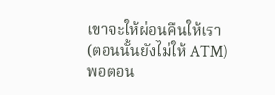เขาจะให้ผ่อนคืนให้เรา (ตอนนั้นยังไม่ให้ ATM) พอตอน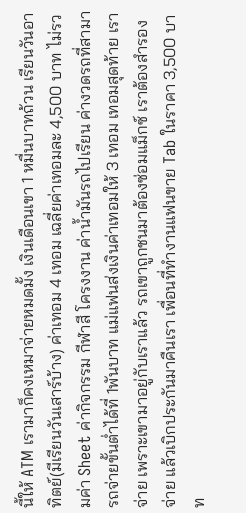นี้ให้ ATM เรามาก็คงเหมาจ่ายหมดมั้ง เงินเดือนเขา 1 หมื่นบาทถ้วน เรียนวันอาทิตย์(มีเรียนวันเสาร์บ้าง) ค่าเทอม 4 เทอม เฉลี่ยค่าเทอมละ 4,500 บาท ไม่รวมค่า Sheet ค่ากิจกรรม กีฬาสี โครงงาน ค่าน้ำมันรถไปเรียน ค่างวดรถที่สามารถจ่ายขั้นต่ำได้ที่ 1พันบาท แม่แฟนส่งเงินค่าเทอมให้ 3 เทอม เทอมสุดท้าย เราจ่าย เพราะเขามาอยู่กับเราแล้ว รถเขาถูกชนมาต้องซ่อมแม็กซ์ เราต้องสำรองจ่าย แล้วเบิกประกันมาคืนเรา เพื่อนที่ทำงานแฟนขาย Tab ในราคา 3,500 บาท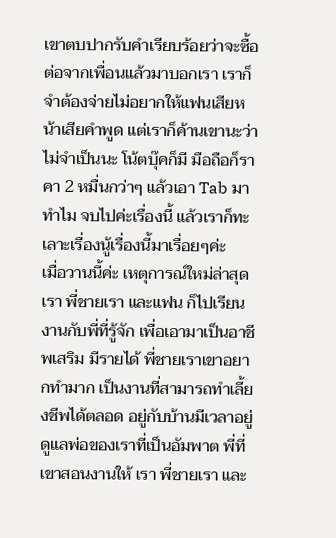เขาตบปากรับคำเรียบร้อยว่าจะซื้อต่อจากเพื่อนแล้วมาบอกเรา เราก็จำต้องจ่ายไม่อยากให้แฟนเสียหน้าเสียคำพูด แต่เราก็ค้านเขานะว่าไม่จำเป็นนะ โน้ตบุ๊คก็มี มือถือก็ราคา 2 หมื่นกว่าๆ แล้วเอา Tab มาทำไม จบไปค่ะเรื่องนี้ แล้วเราก็ทะเลาะเรื่องนู้เรื่องนี้มาเรื่อยๆค่ะ
เมื่อวานนี้ค่ะ เหตุการณ์ใหม่ล่าสุด เรา พี่ชายเรา และแฟน ก็ไปเรียนงานกับพี่ที่รู้จัก เพื่อเอามาเป็นอาชีพเสริม มีรายได้ พี่ชายเราเขาอยากทำมาก เป็นงานที่สามารถทำเลี้ยงชีพได้ตลอด อยู่กับบ้านมีเวลาอยู่ดูแลพ่อของเราที่เป็นอัมพาต พี่ที่เขาสอนงานให้ เรา พี่ชายเรา และ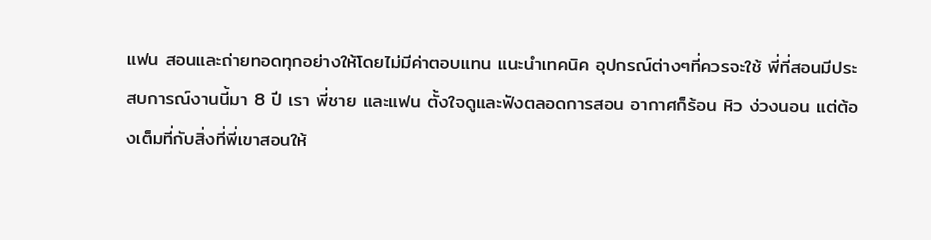แฟน สอนและถ่ายทอดทุกอย่างให้โดยไม่มีค่าตอบแทน แนะนำเทคนิค อุปกรณ์ต่างๆที่ควรจะใช้ พี่ที่สอนมีประสบการณ์งานนี้มา 8 ปี เรา พี่ชาย และแฟน ตั้งใจดูและฟังตลอดการสอน อากาศก็ร้อน หิว ง่วงนอน แต่ต้องเต็มที่กับสิ่งที่พี่เขาสอนให้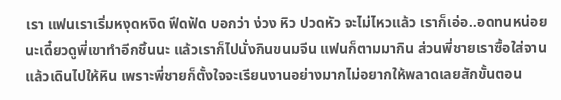เรา แฟนเราเริ่มหงุดหงิด ฟึดฟัด บอกว่า ง่วง หิว ปวดหัว จะไม่ไหวแล้ว เราก็เอ่อ..อดทนหน่อยนะเดี๋ยวดูพี่เขาทำอีกชิ้นนะ แล้วเราก็ไปนั่งกินขนมจีน แฟนก็ตามมากิน ส่วนพี่ชายเราซื้อใส่จานแล้วเดินไปให้หิน เพราะพี่ชายก็ตั้งใจจะเรียนงานอย่างมากไม่อยากให้พลาดเลยสักขั้นตอน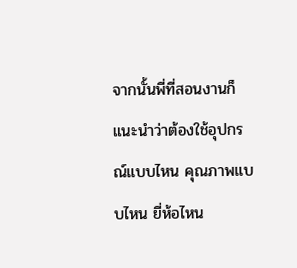จากนั้นพี่ที่สอนงานก็แนะนำว่าต้องใช้อุปกรณ์แบบไหน คุณภาพแบบไหน ยี่ห้อไหน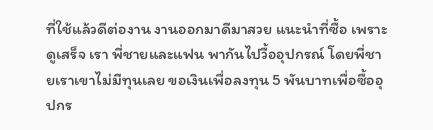ที่ใช้แล้วดีต่องาน งานออกมาดีมาสวย แนะนำที่ซื้อ เพราะดูเสร็จ เรา พี่ชายและแฟน พากันไปวื้ออุปกรณ์ โดยพี่ชายเราเขาไม่มีทุนเลย ขอเงินเพื่อลงทุน 5 พันบาทเพื่อซื้ออุปกร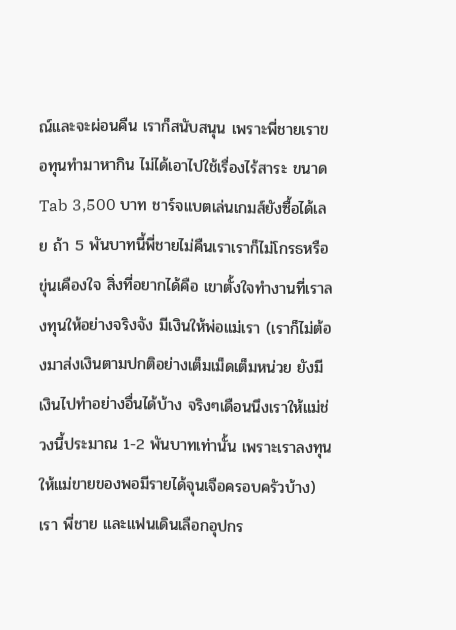ณ์และจะผ่อนคืน เราก็สนับสนุน เพราะพี่ชายเราขอทุนทำมาหากิน ไม่ได้เอาไปใช้เรื่องไร้สาระ ขนาด Tab 3,500 บาท ชาร์จแบตเล่นเกมส์ยังซื้อได้เลย ถ้า 5 พันบาทนี้พี่ชายไม่คืนเราเราก็ไม่โกรธหรือขุ่นเคืองใจ สิ่งที่อยากได้คือ เขาตั้งใจทำงานที่เราลงทุนให้อย่างจริงจัง มีเงินให้พ่อแม่เรา (เราก็ไม่ต้องมาส่งเงินตามปกติอย่างเต็มเม็ดเต็มหน่วย ยังมีเงินไปทำอย่างอื่นได้บ้าง จริงๆเดือนนึงเราให้แม่ช่วงนี้ประมาณ 1-2 พันบาทเท่านั้น เพราะเราลงทุนให้แม่ขายของพอมีรายได้จุนเจือครอบครัวบ้าง) เรา พี่ชาย และแฟนเดินเลือกอุปกร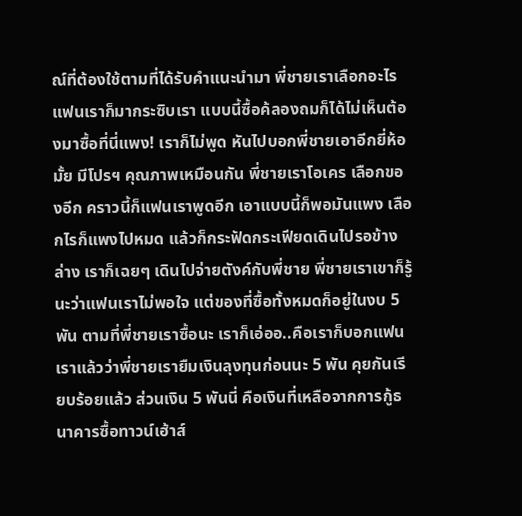ณ์ที่ต้องใช้ตามที่ได้รับคำแนะนำมา พี่ชายเราเลือกอะไร แฟนเราก็มากระซิบเรา แบบนี้ซื้อค้ลองถมก็ได้ไม่เห็นต้องมาซื้อที่นี่แพง! เราก็ไม่พูด หันไปบอกพี่ชายเอาอีกยี่ห้อมั้ย มีโปรฯ คุณภาพเหมือนกัน พี่ชายเราโอเคร เลือกของอีก คราวนี้ก็แฟนเราพูดอีก เอาแบบนี้ก็พอมันแพง เลือกไรก็แพงไปหมด แล้วก็กระฟัดกระเฟียดเดินไปรอข้างล่าง เราก็เฉยๆ เดินไปจ่ายตังค์กับพี่ชาย พี่ชายเราเขาก็รู้นะว่าแฟนเราไม่พอใจ แต่ของที่ซื้อทั้งหมดก็อยู่ในงบ 5 พัน ตามที่พี่ชายเราซื้อนะ เราก็เอ่ออ..คือเราก็บอกแฟนเราแล้วว่าพี่ชายเรายืมเงินลุงทุนก่อนนะ 5 พัน คุยกันเรียบร้อยแล้ว ส่วนเงิน 5 พันนี่ คือเงินที่เหลือจากการกู้ธนาคารซื้อทาวน์เฮ้าส์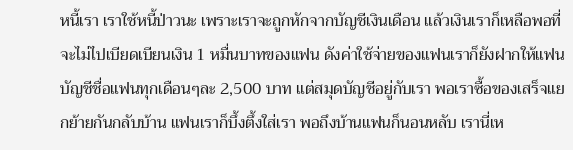หนี้เรา เราใช้หนี้ป่าวนะ เพราะเราจะถูกหักจากบัญชีเงินเดือน แล้วเงินเราก็เหลือพอที่จะไม่ไปเบียดเบียนเงิน 1 หมื่นบาทของแฟน ดังค่าใช้จ่ายของแฟนเราก็ยังฝากให้แฟน บัญชีชื่อแฟนทุกเดือนๆละ 2,500 บาท แต่สมุดบัญชีอยู่กับเรา พอเราซื้อของเสร็จแยกย้ายกันกลับบ้าน แฟนเราก็บึ้งตึ้งใส่เรา พอถึงบ้านแฟนก็นอนหลับ เรานี่เห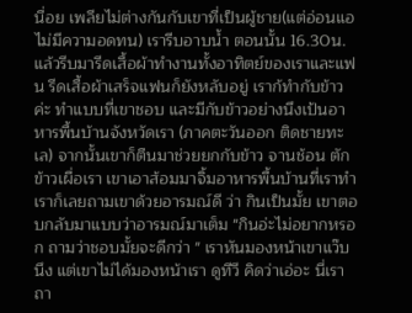นื่อย เพลียไม่ต่างกันกับเขาที่เป็นผู้ชาย(แต่อ่อนแอ ไม่มีความอดทน) เรารีบอาบน้ำ ตอนนั้น 16.30น. แล้วรีบมารีดเสื้อผ้าทำงานทั้งอาทิตย์ของเราและแฟน รีดเสื้อผ้าเสร็จแฟนก็ยังหลับอยู่ เราก้ทำกับข้าวค่ะ ทำแบบที่เขาชอบ และมีกับข้าวอย่างนึงเป้นอาหารพื้นบ้านจังหวัดเรา (ภาคตะวันออก ติดชายทะเล) จากนั้นเขาก็ตืนมาช่วยยกกับข้าว จานช้อน ตักข้าวเผื่อเรา เขาเอาส้อมมาจิ้มอาหารพื้นบ้านที่เราทำ เราก็เลยถามเขาด้วยอารมณ์ดี ว่า กินเป็นมั้ย เขาตอบกลับมาแบบว่าอารมณ์มาเต็ม "กินอ่ะไม่อยากหรอก ถามว่าชอบมั้ยจะดีกว่า " เราหันมองหน้าเขาแว๊บนึง แต่เขาไม่ได้มองหน้าเรา ดูทีวี คิดว่าเอ่อะ นี่เราถา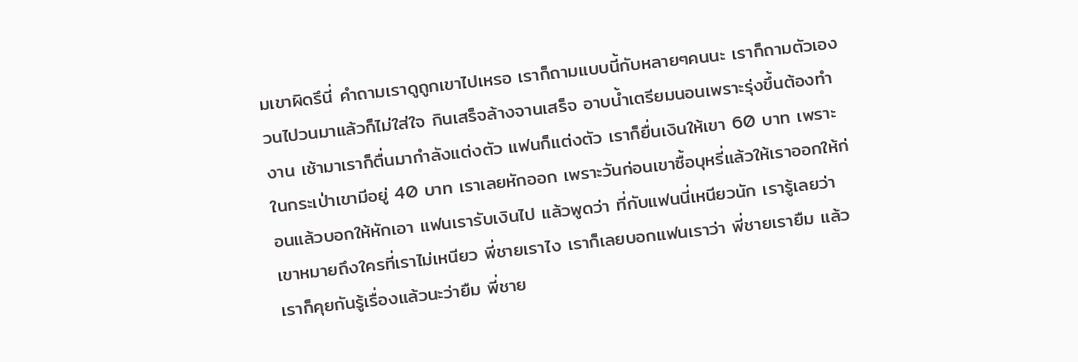มเขาผิดรึนี่ คำถามเราดูถูกเขาไปเหรอ เราก็ถามแบบนี้กับหลายๆคนนะ เราก็ถามตัวเองวนไปวนมาแล้วก็ไม่ใส่ใจ กินเสร็จล้างจานเสร็จ อาบน้ำเตรียมนอนเพราะรุ่งขึ้นต้องทำงาน เช้ามาเราก็ตื่นมากำลังแต่งตัว แฟนก็แต่งตัว เราก็ยื่นเงินให้เขา 60 บาท เพราะในกระเป่าเขามีอยู่ 40 บาท เราเลยหักออก เพราะวันก่อนเขาซื้อบุหรี่แล้วให้เราออกให้ก่อนแล้วบอกให้หักเอา แฟนเรารับเงินไป แล้วพูดว่า ที่กับแฟนนี่เหนียวนัก เรารู้เลยว่าเขาหมายถึงใครที่เราไม่เหนียว พี่ชายเราไง เราก็เลยบอกแฟนเราว่า พี่ชายเรายืม แล้วเราก็คุยกันรู้เรื่องแล้วนะว่ายืม พี่ชาย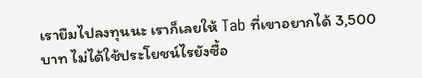เรายืมไปลงทุนนะ เราก็เลยให้ Tab ที่เขาอยากได้ 3,500 บาท ไม่ได้ใช้ประโยชน์ไรยังซื้อ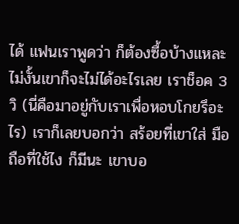ได้ แฟนเราพูดว่า ก็ต้องซื้อบ้างแหละไม่งั้นเขาก็จะไม่ได้อะไรเลย เราช็อค 3 วิ (นี่คือมาอยู่กับเราเพื่อหอบโกยรึอะไร) เราก็เลยบอกว่า สร้อยที่เขาใส่ มือถือที่ใช้ไง ก็มีนะ เขาบอ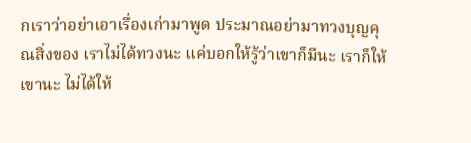กเราว่าอย่าเอาเรื่องเก่ามาพูด ประมาณอย่ามาทวงบุญคุณสิ่งของ เราไม่ได้ทวงนะ แค่บอกให้รู้ว่าเขาก็มีนะ เราก็ให้เขานะ ไม่ได้ให้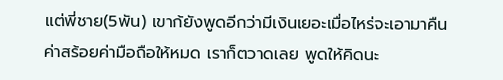แต่พี่ชาย(5พัน) เขาก้ยังพูดอีกว่ามีเงินเยอะเมื่อไหร่จะเอามาคืนค่าสร้อยค่ามือถือให้หมด เราก็ตวาดเลย พูดให้คิดนะ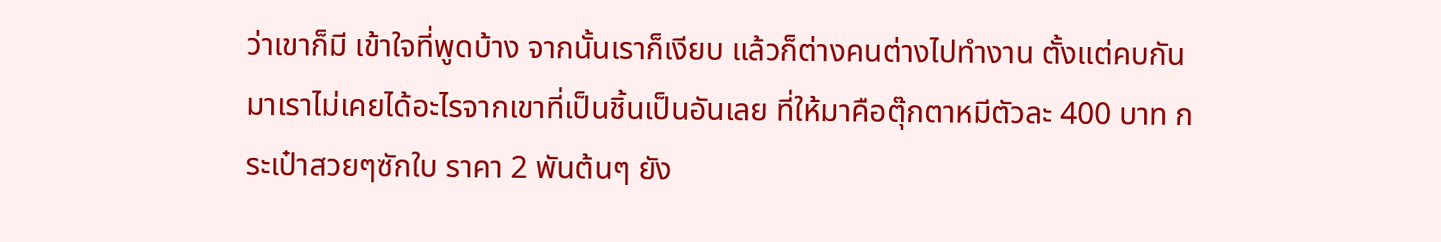ว่าเขาก็มี เข้าใจที่พูดบ้าง จากนั้นเราก็เงียบ แล้วก็ต่างคนต่างไปทำงาน ตั้งแต่คบกันมาเราไม่เคยได้อะไรจากเขาที่เป็นชิ้นเป็นอันเลย ที่ให้มาคือตุ๊กตาหมีตัวละ 400 บาท กระเป๋าสวยๆซักใบ ราคา 2 พันต้นๆ ยัง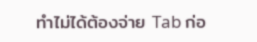ทำไม่ได้ต้องจ่าย Tab ก่อ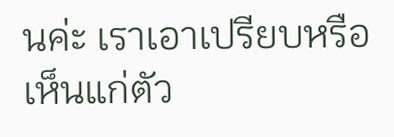นค่ะ เราเอาเปรียบหรือเห็นแก่ตัว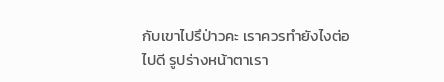กับเขาไปรึป่าวคะ เราควรทำยังไงต่อไปดี รูปร่างหน้าตาเรา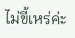ไม่ขี้เหร่ค่ะ